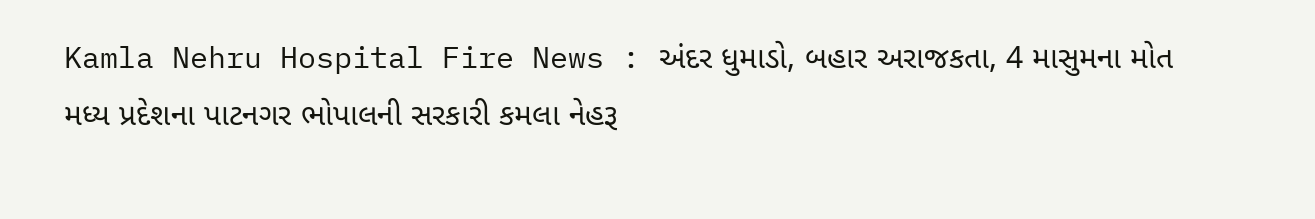Kamla Nehru Hospital Fire News : અંદર ધુમાડો, બહાર અરાજકતા, 4 માસુમના મોત
મધ્ય પ્રદેશના પાટનગર ભોપાલની સરકારી કમલા નેહરૂ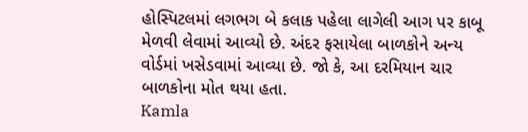હોસ્પિટલમાં લગભગ બે કલાક પહેલા લાગેલી આગ પર કાબૂ મેળવી લેવામાં આવ્યો છે. અંદર ફસાયેલા બાળકોને અન્ય વોર્ડમાં ખસેડવામાં આવ્યા છે. જો કે, આ દરમિયાન ચાર બાળકોના મોત થયા હતા.
Kamla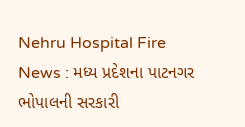Nehru Hospital Fire News : મધ્ય પ્રદેશના પાટનગર ભોપાલની સરકારી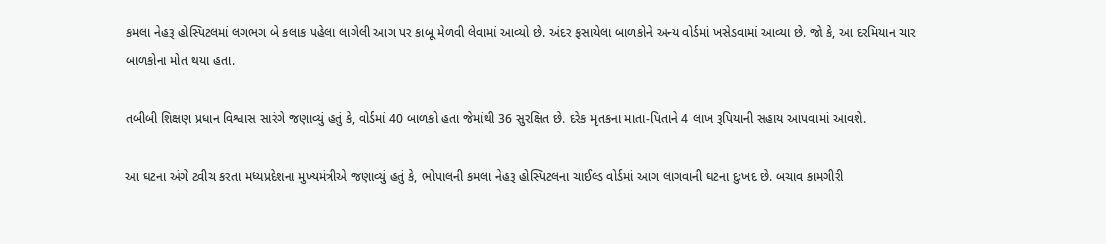કમલા નેહરૂ હોસ્પિટલમાં લગભગ બે કલાક પહેલા લાગેલી આગ પર કાબૂ મેળવી લેવામાં આવ્યો છે. અંદર ફસાયેલા બાળકોને અન્ય વોર્ડમાં ખસેડવામાં આવ્યા છે. જો કે, આ દરમિયાન ચાર બાળકોના મોત થયા હતા.

તબીબી શિક્ષણ પ્રધાન વિશ્વાસ સારંગે જણાવ્યું હતું કે, વોર્ડમાં 40 બાળકો હતા જેમાંથી 36 સુરક્ષિત છે. દરેક મૃતકના માતા-પિતાને 4 લાખ રૂપિયાની સહાય આપવામાં આવશે.

આ ઘટના અંગે ટ્વીચ કરતા મધ્યપ્રદેશના મુખ્યમંત્રીએ જણાવ્યું હતું કે, ભોપાલની કમલા નેહરૂ હોસ્પિટલના ચાઈલ્ડ વોર્ડમાં આગ લાગવાની ઘટના દુઃખદ છે. બચાવ કામગીરી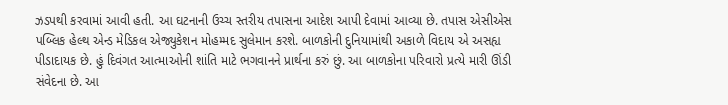ઝડપથી કરવામાં આવી હતી. આ ઘટનાની ઉચ્ચ સ્તરીય તપાસના આદેશ આપી દેવામાં આવ્યા છે. તપાસ એસીએસ પબ્લિક હેલ્થ એન્ડ મેડિકલ એજ્યુકેશન મોહમ્મદ સુલેમાન કરશે. બાળકોની દુનિયામાંથી અકાળે વિદાય એ અસહ્ય પીડાદાયક છે. હું દિવંગત આત્માઓની શાંતિ માટે ભગવાનને પ્રાર્થના કરું છું. આ બાળકોના પરિવારો પ્રત્યે મારી ઊંડી સંવેદના છે. આ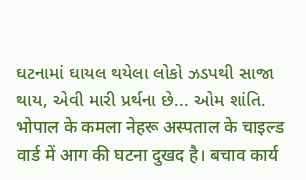ઘટનામાં ઘાયલ થયેલા લોકો ઝડપથી સાજા થાય, એવી મારી પ્રર્થના છે... ઓમ શાંતિ.
भोपाल के कमला नेहरू अस्पताल के चाइल्ड वार्ड में आग की घटना दुखद है। बचाव कार्य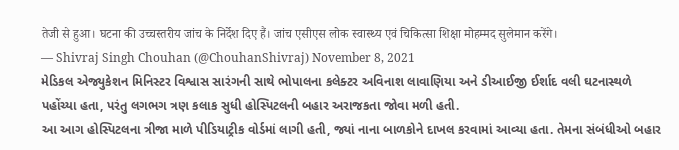तेजी से हुआ। घटना की उच्चस्तरीय जांच के निर्देश दिए हैं। जांच एसीएस लोक स्वास्थ्य एवं चिकित्सा शिक्षा मोहम्मद सुलेमान करेंगे।
— Shivraj Singh Chouhan (@ChouhanShivraj) November 8, 2021
મેડિકલ એજ્યુકેશન મિનિસ્ટર વિશ્વાસ સારંગની સાથે ભોપાલના કલેક્ટર અવિનાશ લાવાણિયા અને ડીઆઈજી ઈર્શાદ વલી ઘટનાસ્થળે પહોંચ્યા હતા, પરંતુ લગભગ ત્રણ કલાક સુધી હોસ્પિટલની બહાર અરાજકતા જોવા મળી હતી.
આ આગ હોસ્પિટલના ત્રીજા માળે પીડિયાટ્રીક વોર્ડમાં લાગી હતી, જ્યાં નાના બાળકોને દાખલ કરવામાં આવ્યા હતા. તેમના સંબંધીઓ બહાર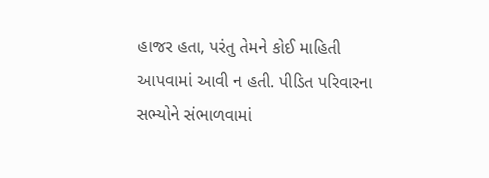હાજર હતા, પરંતુ તેમને કોઈ માહિતી આપવામાં આવી ન હતી. પીડિત પરિવારના સભ્યોને સંભાળવામાં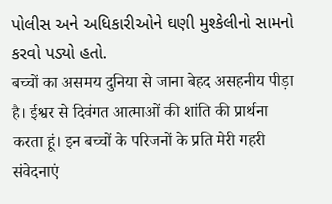પોલીસ અને અધિકારીઓને ઘણી મુશ્કેલીનો સામનો કરવો પડ્યો હતો.
बच्चों का असमय दुनिया से जाना बेहद असहनीय पीड़ा है। ईश्वर से दिवंगत आत्माओं की शांति की प्रार्थना करता हूं। इन बच्चों के परिजनों के प्रति मेरी गहरी संवेदनाएं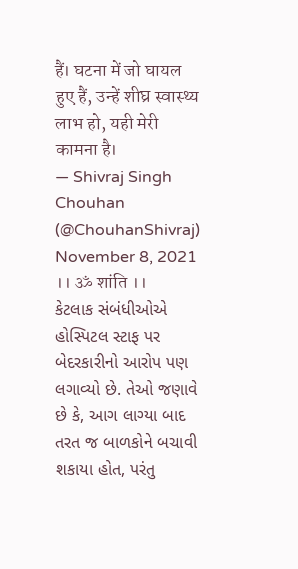हैं। घटना में जो घायल हुए हैं, उन्हें शीघ्र स्वास्थ्य लाभ हो, यही मेरी कामना है।
— Shivraj Singh Chouhan (@ChouhanShivraj) November 8, 2021
।। ॐ शांति ।।
કેટલાક સંબંધીઓએ હોસ્પિટલ સ્ટાફ પર બેદરકારીનો આરોપ પણ લગાવ્યો છે. તેઓ જણાવે છે કે, આગ લાગ્યા બાદ તરત જ બાળકોને બચાવી શકાયા હોત, પરંતુ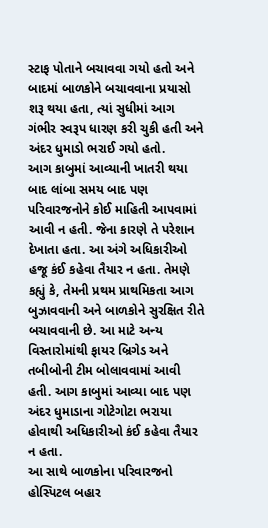સ્ટાફ પોતાને બચાવવા ગયો હતો અને બાદમાં બાળકોને બચાવવાના પ્રયાસો શરૂ થયા હતા, ત્યાં સુધીમાં આગ ગંભીર સ્વરૂપ ધારણ કરી ચુકી હતી અને અંદર ધુમાડો ભરાઈ ગયો હતો.
આગ કાબુમાં આવ્યાની ખાતરી થયા બાદ લાંબા સમય બાદ પણ પરિવારજનોને કોઈ માહિતી આપવામાં આવી ન હતી. જેના કારણે તે પરેશાન દેખાતા હતા. આ અંગે અધિકારીઓ હજૂ કંઈ કહેવા તૈયાર ન હતા. તેમણે કહ્યું કે, તેમની પ્રથમ પ્રાથમિકતા આગ બુઝાવવાની અને બાળકોને સુરક્ષિત રીતે બચાવવાની છે. આ માટે અન્ય વિસ્તારોમાંથી ફાયર બ્રિગેડ અને તબીબોની ટીમ બોલાવવામાં આવી હતી. આગ કાબુમાં આવ્યા બાદ પણ અંદર ધુમાડાના ગોટેગોટા ભરાયા હોવાથી અધિકારીઓ કંઈ કહેવા તૈયાર ન હતા.
આ સાથે બાળકોના પરિવારજનો હોસ્પિટલ બહાર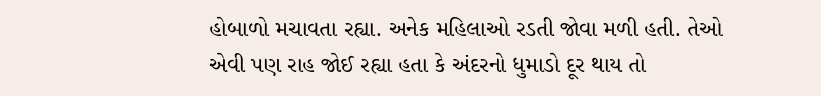હોબાળો મચાવતા રહ્યા. અનેક મહિલાઓ રડતી જોવા મળી હતી. તેઓ એવી પણ રાહ જોઈ રહ્યા હતા કે અંદરનો ધુમાડો દૂર થાય તો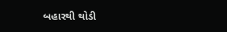બહારથી થોડી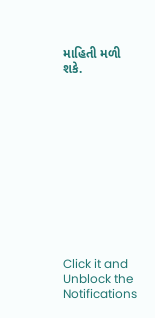માહિતી મળી શકે.












Click it and Unblock the Notifications